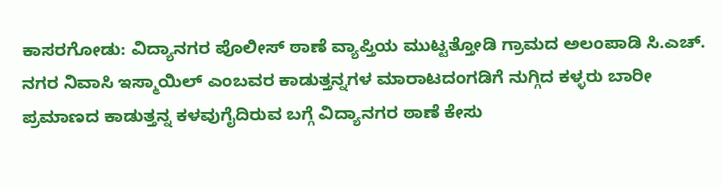ಕಾಸರಗೋಡು: ವಿದ್ಯಾನಗರ ಪೊಲೀಸ್ ಠಾಣೆ ವ್ಯಾಪ್ತಿಯ ಮುಟ್ಟತ್ತೋಡಿ ಗ್ರಾಮದ ಅಲಂಪಾಡಿ ಸಿ.ಎಚ್. ನಗರ ನಿವಾಸಿ ಇಸ್ಮಾಯಿಲ್ ಎಂಬವರ ಕಾಡುತ್ತನ್ನಗಳ ಮಾರಾಟದಂಗಡಿಗೆ ನುಗ್ಗಿದ ಕಳ್ಳರು ಬಾರೀ ಪ್ರಮಾಣದ ಕಾಡುತ್ತನ್ನ ಕಳವುಗೈದಿರುವ ಬಗ್ಗೆ ವಿದ್ಯಾನಗರ ಠಾಣೆ ಕೇಸು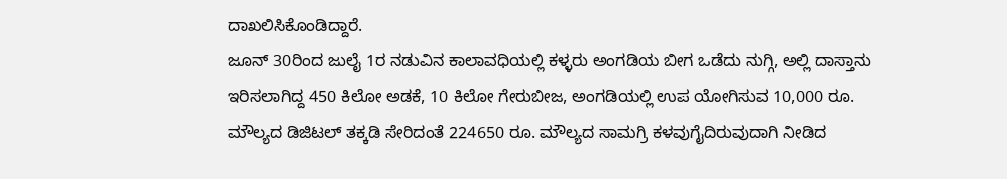ದಾಖಲಿಸಿಕೊಂಡಿದ್ದಾರೆ.
ಜೂನ್ 30ರಿಂದ ಜುಲೈ 1ರ ನಡುವಿನ ಕಾಲಾವಧಿಯಲ್ಲಿ ಕಳ್ಳರು ಅಂಗಡಿಯ ಬೀಗ ಒಡೆದು ನುಗ್ಗಿ, ಅಲ್ಲಿ ದಾಸ್ತಾನು ಇರಿಸಲಾಗಿದ್ದ 450 ಕಿಲೋ ಅಡಕೆ, 10 ಕಿಲೋ ಗೇರುಬೀಜ, ಅಂಗಡಿಯಲ್ಲಿ ಉಪ ಯೋಗಿಸುವ 10,000 ರೂ. ಮೌಲ್ಯದ ಡಿಜಿಟಲ್ ತಕ್ಕಡಿ ಸೇರಿದಂತೆ 224650 ರೂ. ಮೌಲ್ಯದ ಸಾಮಗ್ರಿ ಕಳವುಗೈದಿರುವುದಾಗಿ ನೀಡಿದ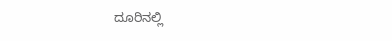ದೂರಿನಲ್ಲಿ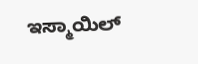ಇಸ್ಮಾಯಿಲ್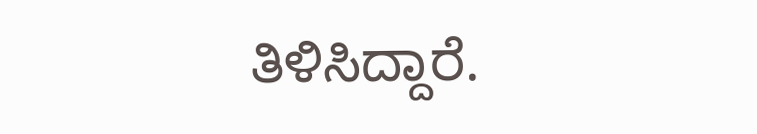ತಿಳಿಸಿದ್ದಾರೆ.